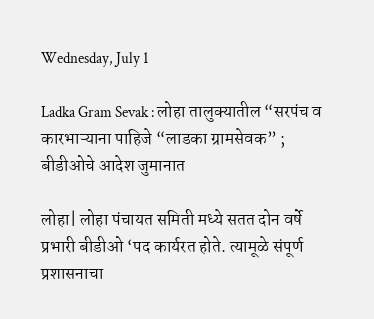Wednesday, July 1

Ladka Gram Sevak : लोहा तालुक्यातील “सरपंच व कारभाऱ्याना पाहिजे “लाडका ग्रामसेवक” ; बीडीओचे आदेश जुमानात

लोहा| लोहा पंचायत समिती मध्ये सतत दोन वर्षे प्रभारी बीडीओ ‘पद कार्यरत होते. त्यामूळे संपूर्ण प्रशासनाचा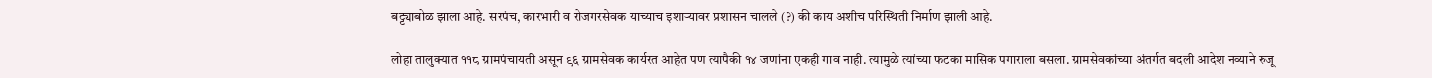बट्ट्याबोळ झाला आहे. सरपंच, कारभारी व रोजगरसेवक याच्याच इशाऱ्यावर प्रशासन चालले (?) की काय अशीच परिस्थिती निर्माण झाली आहे.

लोहा तालुक्यात ११८ ग्रामपंचायती असून ९६ ग्रामसेवक कार्यरत आहेत पण त्यापैकी १४ जणांना एकही गाव नाही. त्यामुळे त्यांच्या फटका मासिक पगाराला बस‌ला. ग्रामसेवकांच्या अंतर्गत बदली आदेश नव्याने रुजू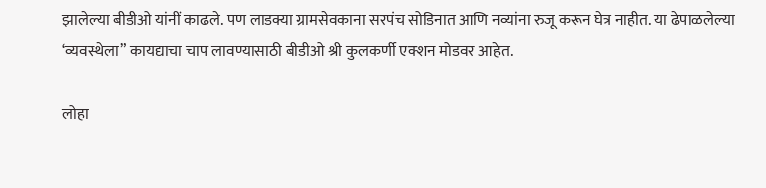झालेल्या बीडीओ यांनीं काढले. पण लाडक्या ग्रामसेवकाना सरपंच सोडिनात आणि नव्यांना रुजू करून घेत्र नाहीत. या ढेपाळलेल्या ‘व्यवस्थेला” कायद्याचा चाप लावण्यासाठी बीडीओ श्री कुलकर्णी एक्शन मोडवर आहेत.

लोहा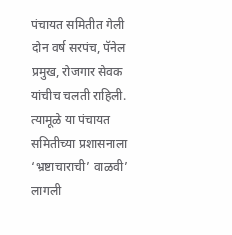पंचायत समितीत गेली दोन वर्ष सरपंच, पॅनेल प्रमुख, रोजगार सेवक यांचीच चलती राहिली. त्यामूळे या पंचायत समितीच्या प्रशासनाला ‘भ्रष्टाचाराची’ वाळवी’ लागली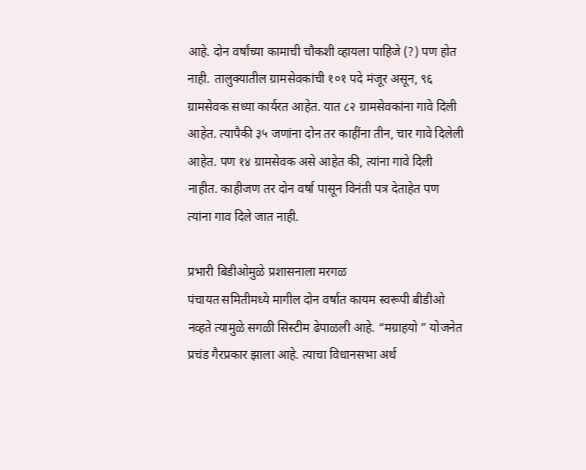आहे. दोन वर्षांच्या कामाची चौकशी व्हायला पाहिजे (?) पण होत नाही. तालुक्यातील ग्रामसेवकांची १०१ पदे मंजूर असून, ९६ ग्रामसेवक सध्या कार्यरत आहेत. यात ८२ ग्रामसेवकांना गावे दिली आहेत. त्यापैकी ३५ जणांना दोन तर काहींना तीन, चार गावे दिलेली आहेत. पण १४ ग्रामसेवक असे आहेत की, त्यांना गावे दिली नाहीत. काहीजण तर दोन वर्षा पासून विनंती पत्र देताहेत पण त्यांना गाव दिले जात नाही.

प्रभारी बिडीओमुळे प्रशासनाला मरगळ
पंचायत समितीमध्ये मागील दोन वर्षात कायम स्वरूपी बीडीओ नव्हते त्यामुळे सगळी सिस्टीम ढेपाळली आहे. “मग्राहयो ” योजनेत प्रचंड गैरप्रकार झाला आहे. त्याचा विधानसभा अर्थ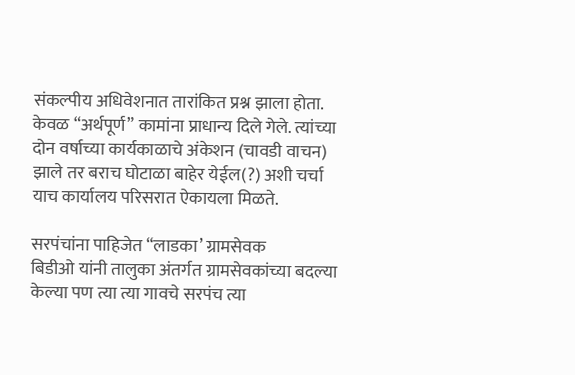संकल्पीय अधिवेशनात तारांकित प्रश्न झाला होता. केवळ “अर्थपूर्ण” कामांना प्राधान्य दिले गेले. त्यांच्या दोन वर्षाच्या कार्यकाळाचे अंकेशन (चावडी वाचन) झाले तर बराच घोटाळा बाहेर येईल(?) अशी चर्चा याच कार्यालय परिसरात ऐकायला मिळते.

सरपंचांना पाहिजेत “लाडका’ ग्रामसेवक
बिडीओ यांनी तालुका अंतर्गत ग्रामसेवकांच्या बदल्या केल्या पण त्या त्या गावचे सरपंच त्या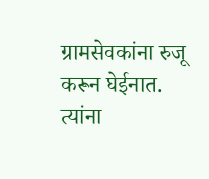ग्रामसेवकांना रुजू करून घेईनात. त्यांना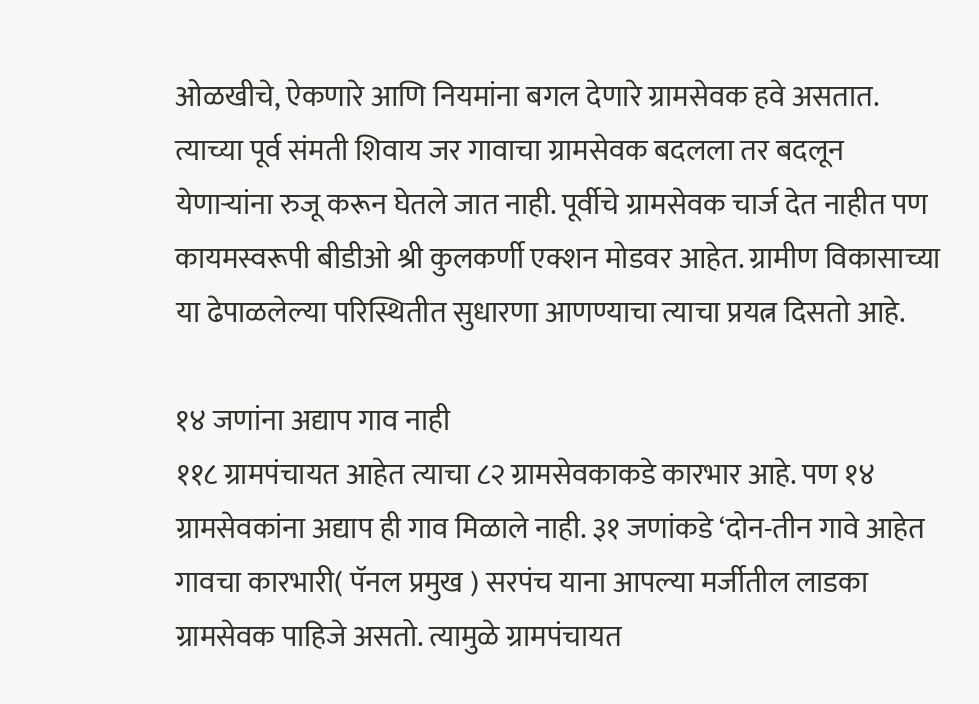ओळखीचे, ऐकणारे आणि नियमांना बगल देणारे ग्रामसेवक हवे असतात. त्याच्या पूर्व संमती शिवाय जर गावाचा ग्रामसेवक बदलला तर बदलून येणाऱ्यांना रुजू करून घेतले जात नाही. पूर्वीचे ग्रामसेवक चार्ज देत नाहीत पण कायमस्वरूपी बीडीओ श्री कुलकर्णी एक्शन मोडवर आहेत. ग्रामीण विकासाच्या या ढेपाळलेल्या परिस्थितीत सुधारणा आणण्याचा त्याचा प्रयत्न दिसतो आहे.

१४ जणांना अद्याप गाव नाही
११८ ग्रामपंचायत आहेत त्याचा ८२ ग्रामसेवकाकडे कारभार आहे. पण १४ ग्रामसेवकांना अद्याप ही गाव मिळाले नाही. ३१ जणांकडे ‘दोन-तीन गावे आहेत गावचा कारभारी( पॅनल प्रमुख ) सरपंच याना आपल्या मर्जीतील लाडका ग्रामसेवक पाहिजे असतो. त्यामुळे ग्रामपंचायत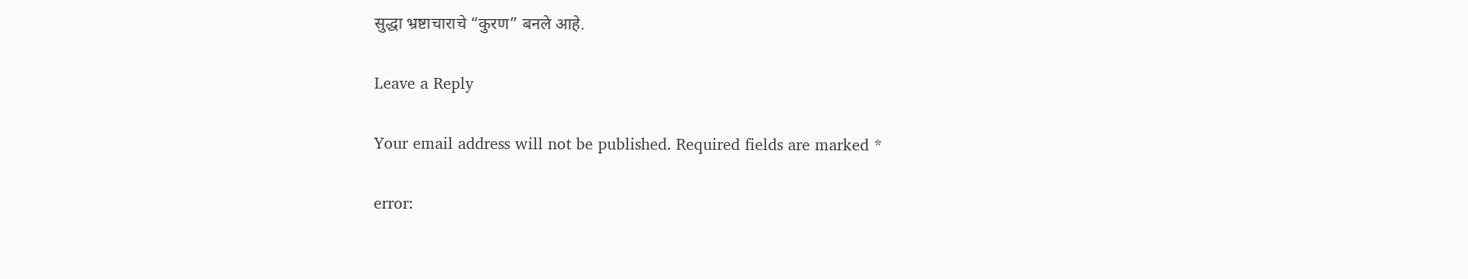सुद्धा भ्रष्टाचाराचे “कुरण” बनले आहे.

Leave a Reply

Your email address will not be published. Required fields are marked *

error: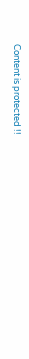Content is protected !!